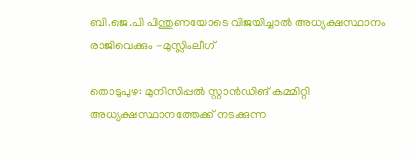ബി.ജെ.പി പിന്തുണയോടെ വിജയിച്ചാല്‍ അധ്യക്ഷസ്ഥാനം രാജിവെക്കും -മുസ്ലിംലീഗ്

തൊടുപുഴ: മുനിസിപ്പല്‍ സ്റ്റാൻഡിങ് കമ്മിറ്റി അധ്യക്ഷസ്ഥാനത്തേക്ക് നടക്കുന്ന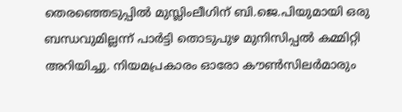തെരഞ്ഞെടുപ്പില്‍ മുസ്ലിംലീഗിന് ബി.ജെ.പിയുമായി ഒരു ബന്ധവുമില്ലന്ന് പാർട്ടി തൊടുപുഴ മുനിസിപ്പല്‍ കമ്മിറ്റി അറിയിച്ചു. നിയമപ്രകാരം ഓരോ കൗണ്‍സിലര്‍മാരും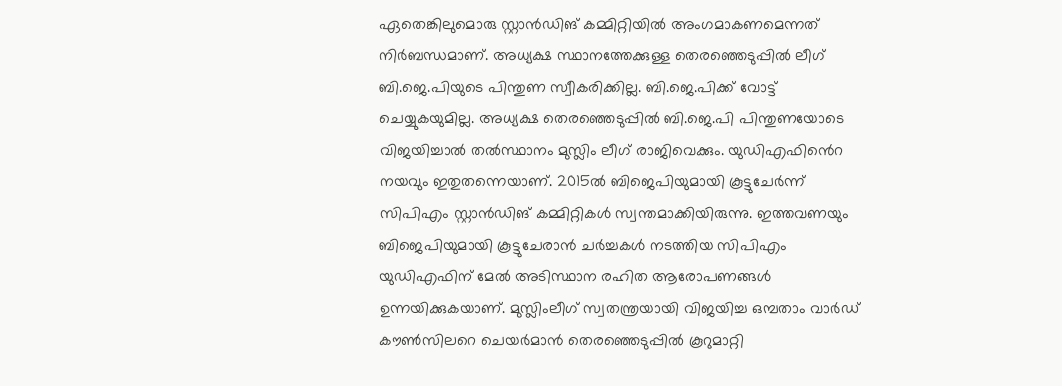ഏതെങ്കിലുമൊരു സ്റ്റാൻഡിങ് കമ്മിറ്റിയില്‍ അംഗമാകണമെന്നത് നിര്‍ബന്ധമാണ്. അധ്യക്ഷ സ്ഥാനത്തേക്കുള്ള തെരഞ്ഞെടുപ്പില്‍ ലീഗ് ബി.ജെ.പിയുടെ പിന്തുണ സ്വീകരിക്കില്ല. ബി.ജെ.പിക്ക് വോട്ട് ചെയ്യുകയുമില്ല. അധ്യക്ഷ തെരഞ്ഞെടുപ്പില്‍ ബി.ജെ.പി പിന്തുണയോടെ വിജയിച്ചാല്‍ തല്‍സ്ഥാനം മുസ്ലിം ലീഗ് രാജിവെക്കും. യുഡിഎഫിൻെറ നയവും ഇതുതന്നെയാണ്. 2015ല്‍ ബിജെപിയുമായി കൂട്ടുചേര്‍ന്ന് സിപിഎം സ്റ്റാൻഡിങ് കമ്മിറ്റികള്‍ സ്വന്തമാക്കിയിരുന്നു. ഇത്തവണയും ബിജെപിയുമായി കൂട്ടുചേരാന്‍ ചര്‍ച്ചകള്‍ നടത്തിയ സിപിഎം യുഡിഎഫിന് മേല്‍ അടിസ്ഥാന രഹിത ആരോപണങ്ങള്‍ ഉന്നയിക്കുകയാണ്. മുസ്ലിംലീഗ് സ്വതന്ത്രയായി വിജയിച്ച ഒമ്പതാം വാര്‍ഡ് കൗണ്‍സിലറെ ചെയര്‍മാന്‍ തെരഞ്ഞെടുപ്പില്‍ കൂറുമാറ്റി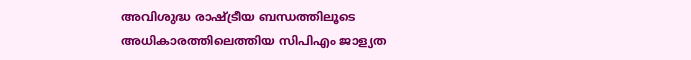അവിശുദ്ധ രാഷ്ട്രീയ ബന്ധത്തിലൂടെ അധികാരത്തിലെത്തിയ സിപിഎം ജാള്യത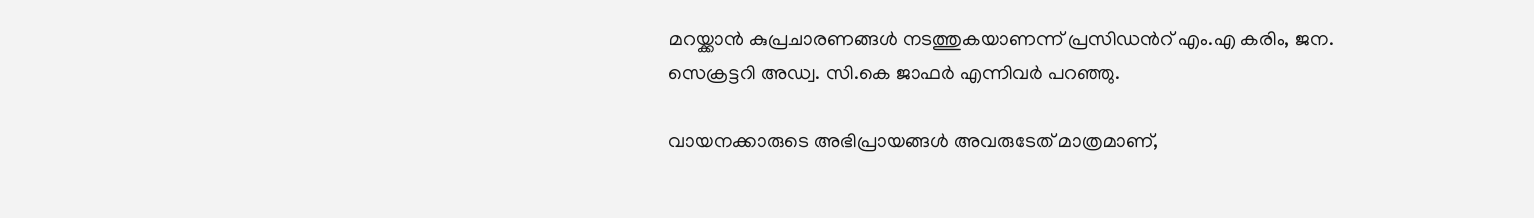മറയ്ക്കാന്‍ കുപ്രചാരണങ്ങള്‍ നടത്തുകയാണന്ന് പ്രസിഡൻറ് എം.എ കരിം, ജന. സെക്രട്ടറി അഡ്വ. സി.കെ ജാഫര്‍ എന്നിവര്‍ പറഞ്ഞു.

വായനക്കാരുടെ അഭിപ്രായങ്ങള്‍ അവരുടേത് മാത്രമാണ്,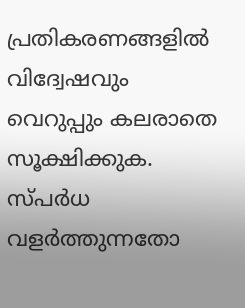പ്രതികരണങ്ങളിൽ വിദ്വേഷവും വെറുപ്പും കലരാതെ സൂക്ഷിക്കുക. സ്പർധ വളർത്തുന്നതോ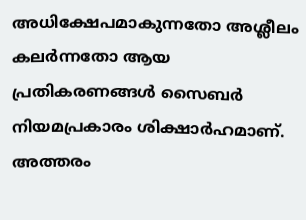അധിക്ഷേപമാകുന്നതോ അശ്ലീലം കലർന്നതോ ആയ പ്രതികരണങ്ങൾ സൈബർ നിയമപ്രകാരം ശിക്ഷാർഹമാണ്. അത്തരം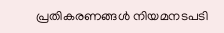പ്രതികരണങ്ങൾ നിയമനടപടി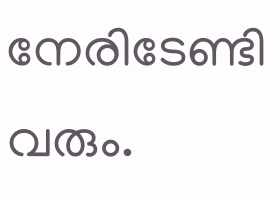നേരിടേണ്ടി വരും.